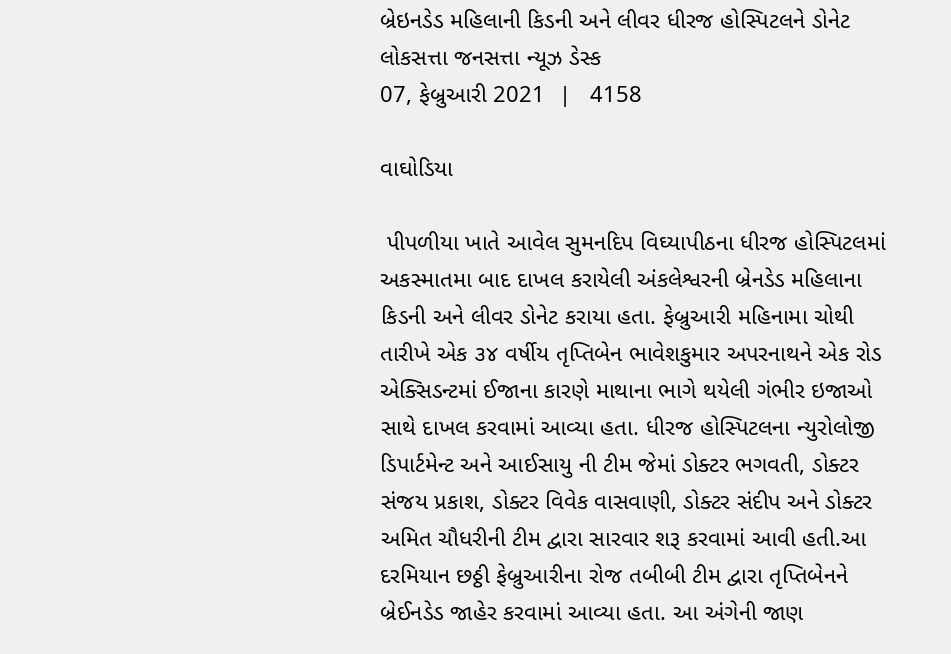બ્રેઇનડેડ મહિલાની કિડની અને લીવર ધીરજ હોસ્પિટલને ડોનેટ
લોકસત્તા જનસત્તા ન્યૂઝ ડેસ્ક
07, ફેબ્રુઆરી 2021  |   4158

વાઘોડિયા

 પીપળીયા ખાતે આવેલ સુમનદિપ વિઘ્યાપીઠના ધીરજ હોસ્પિટલમાં અકસ્માતમા બાદ દાખલ કરાયેલી અંકલેશ્વરની બ્રેનડેડ મહિલાના કિડની અને લીવર ડોનેટ કરાયા હતા. ફેબ્રુઆરી મહિનામા ચોથી તારીખે એક ૩૪ વર્ષીય તૃપ્તિબેન ભાવેશકુમાર અપરનાથને એક રોડ એક્સિડન્ટમાં ઈજાના કારણે માથાના ભાગે થયેલી ગંભીર ઇજાઓ સાથે દાખલ કરવામાં આવ્યા હતા. ધીરજ હોસ્પિટલના ન્યુરોલોજી ડિપાર્ટમેન્ટ અને આઈસાયુ ની ટીમ જેમાં ડોક્ટર ભગવતી, ડોક્ટર સંજય પ્રકાશ, ડોક્ટર વિવેક વાસવાણી, ડોક્ટર સંદીપ અને ડોક્ટર અમિત ચૌધરીની ટીમ દ્વારા સારવાર શરૂ કરવામાં આવી હતી.આ દરમિયાન છઠ્ઠી ફેબ્રુઆરીના રોજ તબીબી ટીમ દ્વારા તૃપ્તિબેનને બ્રેઈનડેડ જાહેર કરવામાં આવ્યા હતા. આ અંગેની જાણ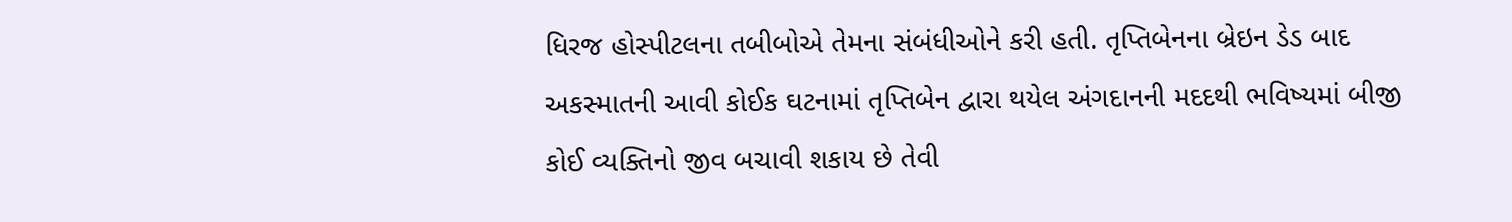ધિરજ હોસ્પીટલના તબીબોએ તેમના સંબંધીઓને કરી હતી. તૃપ્તિબેનના બ્રેઇન ડેડ બાદ અકસ્માતની આવી કોઈક ઘટનામાં તૃપ્તિબેન દ્વારા થયેલ અંગદાનની મદદથી ભવિષ્યમાં બીજી કોઈ વ્યક્તિનો જીવ બચાવી શકાય છે તેવી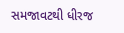સમજાવટથી ધીરજ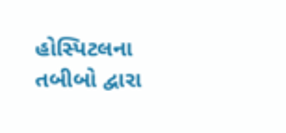હોસ્પિટલના તબીબો દ્વારા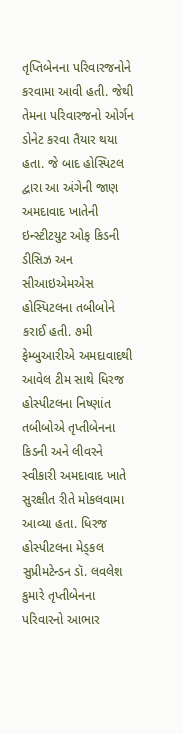તૃપ્તિબેનના પરિવારજનોને કરવામા આવી હતી. જેથી તેમના પરિવારજનો ઓર્ગન ડોનેટ કરવા તૈયાર થયા હતા. જે બાદ હોસ્પિટલ દ્વારા આ અંગેની જાણ અમદાવાદ ખાતેની ઇન્સ્ટીટયુટ ઓફ કિડની ડીસિઝ અન સીઆઇએમએસ હોસ્પિટલના તબીબોને કરાઈ હતી. ૭મી ફેમ્બુઆરીએ અમદાવાદથી આવેલ ટીમ સાથે ધિરજ હોસ્પીટલના નિષ્ણાંત તબીબોએ તૃપ્તીબેનના કિડની અને લીવરને સ્વીકારી અમદાવાદ ખાતે સુરક્ષીત રીતે મોકલવામા આવ્યા હતા. ધિરજ હોસ્પીટલના મેડ્‌કલ સુપ્રીમટેન્ડન ડૉ. લવલેશ કુમારે તૃપ્તીબેનના પરિવારનો આભાર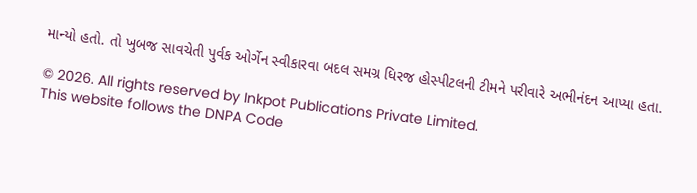માન્યો હતો. તો ખુબજ સાવચેતી પુર્વક ઓર્ગેન સ્વીકારવા બદલ સમગ્ર ધિરજ હોસ્પીટલની ટીમને પરીવારે અભીનંદન આપ્યા હતા.

© 2026. All rights reserved by Inkpot Publications Private Limited.
This website follows the DNPA Code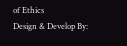of Ethics
Design & Develop By: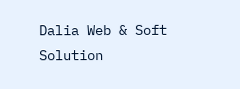Dalia Web & Soft Solution